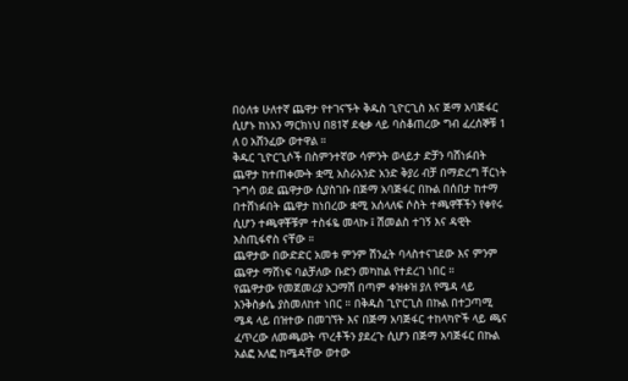በዕለቱ ሁለተኛ ጨዋታ የተገናኙት ቅዱስ ጊዮርጊስ እና ጅማ አባጅፋር ሲሆኑ ከነአን ማርክነህ በ81ኛ ደቂቃ ላይ ባስቆጠረው ግብ ፈረሰኞቹ 1 ለ 0 አሸንፈው ወተዋል ።
ቅዱር ጊዮርጊሶች በስምንተኛው ሳምንት ወላይታ ድቻን ባሸነፉበት ጨዋታ ከተጠቀሙት ቋሚ አስራአንድ አንድ ቅያሪ ብቻ በማድረግ ቸርነት ጉግሳ ወደ ጨዋታው ሲያስገቡ በጅማ አባጅፋር በኩል በሰበታ ከተማ በተሸነፉበት ጨዋታ ከነበረው ቋሚ አሰላለፍ ሶስት ተጫዋቾችን የቀየሩ ሲሆን ተጫዋቾቹም ተስፋዬ መላኩ ፤ ሽመልስ ተገኝ እና ዳዊት እስጢፋኖስ ናቸው ።
ጨዋታው በውድድር አመቱ ምንም ሽንፈት ባላስተናገደው እና ምንም ጨዋታ ማሸነፍ ባልቻለው ቡድን መካከል የተደረገ ነበር ።
የጨዋታው የመጀመሪያ አጋማሽ በጣም ቀዝቀዝ ያለ የሜዳ ላይ እንቅስቃሴ ያስመለከተ ነበር ። በቅዱስ ጊዮርጊስ በኩል በተጋጣሚ ሜዳ ላይ በዝተው በመገኘት እና በጅማ አባጅፋር ተከላካዮች ላይ ጫና ፈጥረው ለመጫወት ጥረቶችን ያደረጉ ሲሆን በጅማ አባጅፋር በኩል አልፎ አለፎ ከሜዳቸው ወተው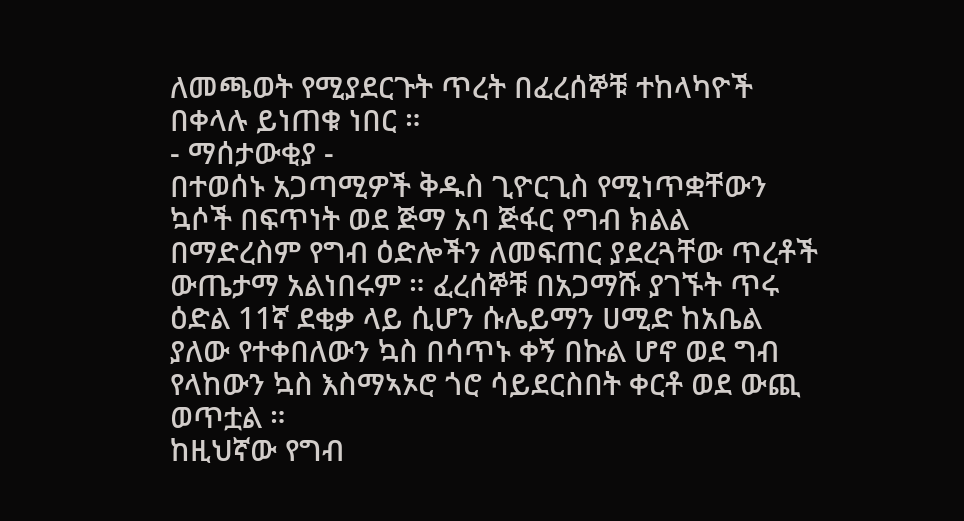ለመጫወት የሚያደርጉት ጥረት በፈረሰኞቹ ተከላካዮች በቀላሉ ይነጠቁ ነበር ።
- ማሰታውቂያ -
በተወሰኑ አጋጣሚዎች ቅዱስ ጊዮርጊስ የሚነጥቋቸውን ኳሶች በፍጥነት ወደ ጅማ አባ ጅፋር የግብ ክልል በማድረስም የግብ ዕድሎችን ለመፍጠር ያደረጓቸው ጥረቶች ውጤታማ አልነበሩም ። ፈረሰኞቹ በአጋማሹ ያገኙት ጥሩ ዕድል 11ኛ ደቂቃ ላይ ሲሆን ሱሌይማን ሀሚድ ከአቤል ያለው የተቀበለውን ኳስ በሳጥኑ ቀኝ በኩል ሆኖ ወደ ግብ የላከውን ኳስ እስማኣኦሮ ጎሮ ሳይደርስበት ቀርቶ ወደ ውጪ ወጥቷል ።
ከዚህኛው የግብ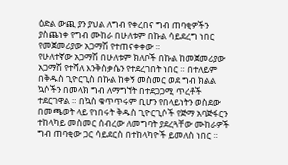ዕድል ውጪ ያን ያህል ለግብ የቀረበና ግብ ጠባቂዎችን ያስጨነቀ የግብ ሙከራ በሁለቱም በኩል ሳይደረግ ነበር የመጀመሪያው አጋማሽ የተጠናቀቀው ።
የሁለተኛው አጋማሽ በሁለቱም ክለቦች በኩል ከመጀመሪያው አጋማሽ የተሻለ እንቅስቃሴን የተደረገበት ነበር ። በተለይም በቅዱስ ጊዮርጊስ በኩል ከቀኝ መስመር ወደ ግብ ክልል ኳሶችን በመላክ ግብ ለማግኘት በተደጋጋሚ ጥረቶች ተደርገዋል ። በኳስ ቁጥጥሩም ቢሆን የበላይነትን ወስደው በመጫወት ላይ የነበሩት ቅዱስ ጊዮርጊሶች የጅማ አባጅፋርን ተከላካይ መስመር ሰብረው ለመግባት ያደረጓቸው ሙከራዎች ግብ ጠባቂው ጋር ሳይደርስ በተከላካዮች ይመለስ ነበር ።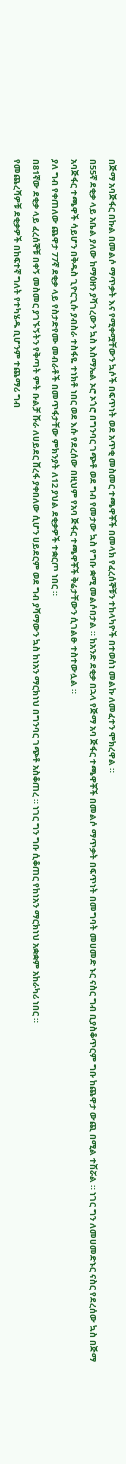በጅማ አባጅፋር በኩል በመልሶ ማጥቃት እና የሚቀሟቸውን ኳሶች በፍጥነት ወደ አጥቂ መስመር ተጫዋቾች በመላክ የፈረሰኞቹን ተከላካዮች በተወሰነ መልኩ ለመፈተን ሞክረዋል ።
በ55ኛ ደቂቃ ላይ አቤል ያለው ከማዕዘን ያሻገረውን ኳስ እስማኤል ኦሮ ኦጎሮ በግንባር ገጭቶ ወደ ግብ የመታው ኳስ የግቡ ቋሚ መልሶበታል ። ከአንድ ደቂቃ በኋላ የጅማ አባ ጅፋር ተጫዋቾች በመልሶ ማጥቃት በፍጥነት በመግባት መሀመድ ኑር ናስር ግብ ቢያስቆጥርም ግቡ ከጨዋታ ውጪ በሚል ተሽሯል ። ነገር ግን ለመሀመድኑር ናስር የደረሰው ኳስ በጅማ አባጅፋር ተጫዋች ሳይሆን በቅዱስ ጊዮርጊሱ ያብስራ ተስፋዬ ተነክቶ ነበር ወደ እሱ የደረሰው በዚህም የአባ ጅፋር ተጫዋቾች ቅሬታቸውን ሲገልፁ ተስተውሏል ።
ያለ ግብ የቀጠለው ጨዋታ 77ኛ ደቂቃ ላይ የስታድየሙ መብራቶች በመጥፋታቸው ምክንያት ለ12 ያህል ደቂቃዎች ተቋርጦ ነበር ።
በ81ኛው ደቂቃ ላይ ፈረሰኞቹ በቀኝ መስመር ያገኙኝትን የቅጣት ምት ቡልቻ ሹራ ለሀይደር ሸረፋ ያቀበለው ሲሆን ሀይደርም ወደ ግብ ያሻማውን ኳስ ከነአን ማርክነህ በግንባር ገጭቶ አስቆጠረ ። ነገር ግን ግቡ ሲቆጠር የከነአን ማርክነህ አቋቋም አከራካሪ ነበር ።
የመጨረሻዎቹ ደቂቃዎች በከፍተኛ ግለት የተካሄዱ ቢሆንም ተጨማሪ ግብ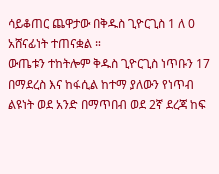ሳይቆጠር ጨዋታው በቅዱስ ጊዮርጊስ 1 ለ 0 አሸናፊነት ተጠናቋል ።
ውጤቱን ተከትሎም ቅዱስ ጊዮርጊስ ነጥቡን 17 በማደረስ እና ከፋሲል ከተማ ያለውን የነጥብ ልዩነት ወደ አንድ በማጥበብ ወደ 2ኛ ደረጃ ከፍ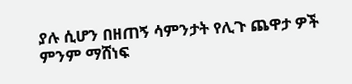ያሉ ሲሆን በዘጠኝ ሳምንታት የሊጉ ጨዋታ ዎች ምንም ማሸነፍ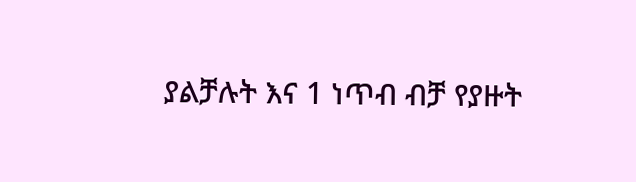ያልቻሉት እና 1 ነጥብ ብቻ የያዙት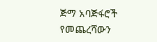ጅማ አባጅፋሮች የመጨረሻውን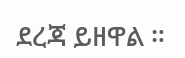ደረጃ ይዘዋል ።